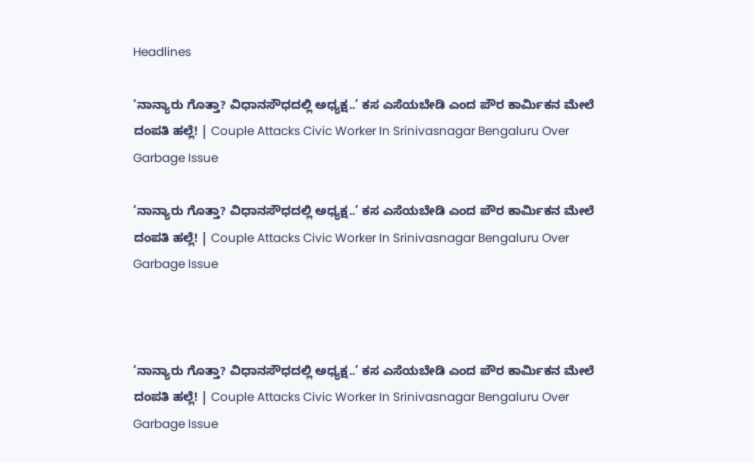Headlines

‘ನಾನ್ಯಾರು ಗೊತ್ತಾ? ವಿಧಾನಸೌಧದಲ್ಲಿ ಅಧ್ಯಕ್ಷ..’ ಕಸ ಎಸೆಯಬೇಡಿ ಎಂದ ಪೌರ ಕಾರ್ಮಿಕನ ಮೇಲೆ ದಂಪತಿ ಹಲ್ಲೆ! | Couple Attacks Civic Worker In Srinivasnagar Bengaluru Over Garbage Issue

‘ನಾನ್ಯಾರು ಗೊತ್ತಾ? ವಿಧಾನಸೌಧದಲ್ಲಿ ಅಧ್ಯಕ್ಷ..’ ಕಸ ಎಸೆಯಬೇಡಿ ಎಂದ ಪೌರ ಕಾರ್ಮಿಕನ ಮೇಲೆ ದಂಪತಿ ಹಲ್ಲೆ! | Couple Attacks Civic Worker In Srinivasnagar Bengaluru Over Garbage Issue



‘ನಾನ್ಯಾರು ಗೊತ್ತಾ? ವಿಧಾನಸೌಧದಲ್ಲಿ ಅಧ್ಯಕ್ಷ..’ ಕಸ ಎಸೆಯಬೇಡಿ ಎಂದ ಪೌರ ಕಾರ್ಮಿಕನ ಮೇಲೆ ದಂಪತಿ ಹಲ್ಲೆ! | Couple Attacks Civic Worker In Srinivasnagar Bengaluru Over Garbage Issue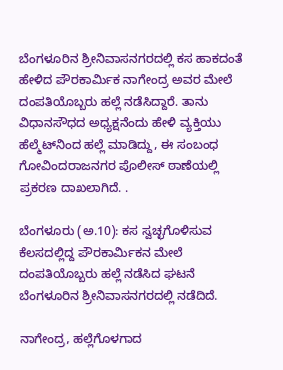ಬೆಂಗಳೂರಿನ ಶ್ರೀನಿವಾಸನಗರದಲ್ಲಿ ಕಸ ಹಾಕದಂತೆ ಹೇಳಿದ ಪೌರಕಾರ್ಮಿಕ ನಾಗೇಂದ್ರ ಅವರ ಮೇಲೆ ದಂಪತಿಯೊಬ್ಬರು ಹಲ್ಲೆ ನಡೆಸಿದ್ದಾರೆ. ತಾನು ವಿಧಾನಸೌಧದ ಅಧ್ಯಕ್ಷನೆಂದು ಹೇಳಿ ವ್ಯಕ್ತಿಯು ಹೆಲ್ಮೆಟ್‌ನಿಂದ ಹಲ್ಲೆ ಮಾಡಿದ್ದು, ಈ ಸಂಬಂಧ ಗೋವಿಂದರಾಜನಗರ ಪೊಲೀಸ್ ಠಾಣೆಯಲ್ಲಿ ಪ್ರಕರಣ ದಾಖಲಾಗಿದೆ. .

ಬೆಂಗಳೂರು (ಅ.10): ಕಸ ಸ್ವಚ್ಛಗೊಳಿಸುವ ಕೆಲಸದಲ್ಲಿದ್ದ ಪೌರಕಾರ್ಮಿಕನ ಮೇಲೆ ದಂಪತಿಯೊಬ್ಬರು ಹಲ್ಲೆ ನಡೆಸಿದ ಘಟನೆ ಬೆಂಗಳೂರಿನ ಶ್ರೀನಿವಾಸನಗರದಲ್ಲಿ ನಡೆದಿದೆ.

ನಾಗೇಂದ್ರ, ಹಲ್ಲೆಗೊಳಗಾದ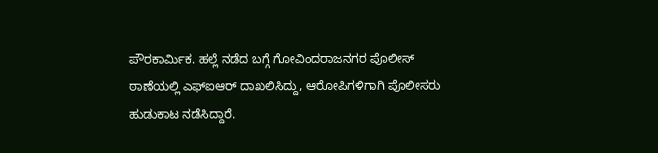ಪೌರಕಾರ್ಮಿಕ. ಹಲ್ಲೆ ನಡೆದ ಬಗ್ಗೆ ಗೋವಿಂದರಾಜನಗರ ಪೊಲೀಸ್ ಠಾಣೆಯಲ್ಲಿ ಎಫ್‌ಐಆರ್ ದಾಖಲಿಸಿದ್ದು, ಆರೋಪಿಗಳಿಗಾಗಿ ಪೊಲೀಸರು ಹುಡುಕಾಟ ನಡೆಸಿದ್ದಾರೆ.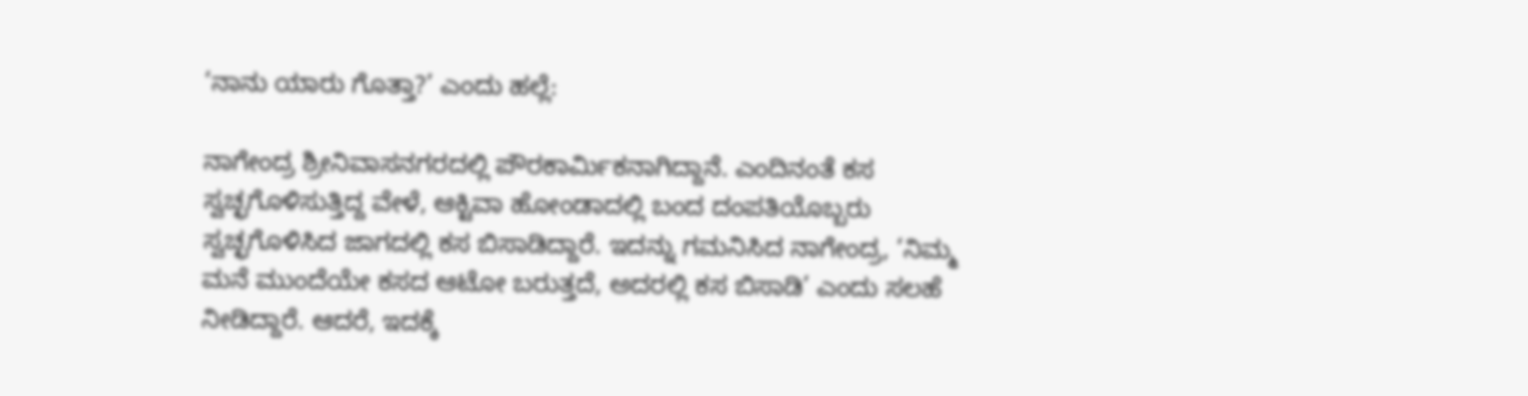‘ನಾನು ಯಾರು ಗೊತ್ತಾ?’ ಎಂದು ಹಲ್ಲೆ:

ನಾಗೇಂದ್ರ ಶ್ರೀನಿವಾಸನಗರದಲ್ಲಿ ಪೌರಕಾರ್ಮಿಕನಾಗಿದ್ದಾನೆ. ಎಂದಿನಂತೆ ಕಸ ಸ್ವಚ್ಛಗೊಳಿಸುತ್ತಿದ್ದ ವೇಳೆ, ಆಕ್ಟಿವಾ ಹೋಂಡಾದಲ್ಲಿ ಬಂದ ದಂಪತಿಯೊಬ್ಬರು ಸ್ವಚ್ಛಗೊಳಿಸಿದ ಜಾಗದಲ್ಲಿ ಕಸ ಬಿಸಾಡಿದ್ದಾರೆ. ಇದನ್ನು ಗಮನಿಸಿದ ನಾಗೇಂದ್ರ, ‘ನಿಮ್ಮ ಮನೆ ಮುಂದೆಯೇ ಕಸದ ಆಟೋ ಬರುತ್ತದೆ, ಅದರಲ್ಲಿ ಕಸ ಬಿಸಾಡಿ’ ಎಂದು ಸಲಹೆ ನೀಡಿದ್ದಾರೆ. ಆದರೆ, ಇದಕ್ಕೆ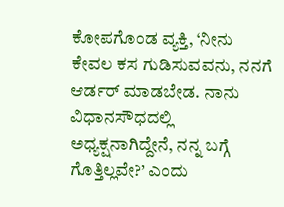ಕೋಪಗೊಂಡ ವ್ಯಕ್ತಿ, ‘ನೀನು ಕೇವಲ ಕಸ ಗುಡಿಸುವವನು, ನನಗೆ ಆರ್ಡರ್ ಮಾಡಬೇಡ. ನಾನು ವಿಧಾನಸೌಧದಲ್ಲಿ ಅಧ್ಯಕ್ಷನಾಗಿದ್ದೇನೆ, ನನ್ನ ಬಗ್ಗೆ ಗೊತ್ತಿಲ್ಲವೇ?’ ಎಂದು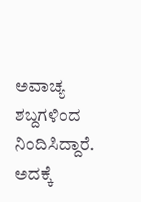ಅವಾಚ್ಯ ಶಬ್ದಗಳಿಂದ ನಿಂದಿಸಿದ್ದಾರೆ. ಅದಕ್ಕೆ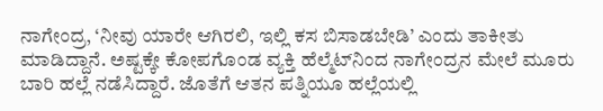ನಾಗೇಂದ್ರ, ‘ನೀವು ಯಾರೇ ಆಗಿರಲಿ, ಇಲ್ಲಿ ಕಸ ಬಿಸಾಡಬೇಡಿ’ ಎಂದು ತಾಕೀತು ಮಾಡಿದ್ದಾನೆ. ಅಷ್ಟಕ್ಕೇ ಕೋಪಗೊಂಡ ವ್ಯಕ್ತಿ ಹೆಲ್ಮೆಟ್‌ನಿಂದ ನಾಗೇಂದ್ರನ ಮೇಲೆ ಮೂರು ಬಾರಿ ಹಲ್ಲೆ ನಡೆಸಿದ್ದಾರೆ. ಜೊತೆಗೆ ಆತನ ಪತ್ನಿಯೂ ಹಲ್ಲೆಯಲ್ಲಿ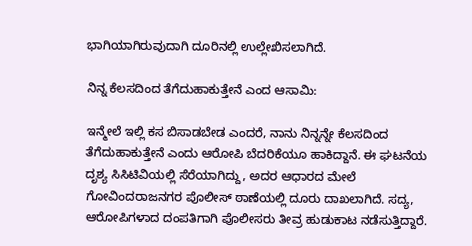ಭಾಗಿಯಾಗಿರುವುದಾಗಿ ದೂರಿನಲ್ಲಿ ಉಲ್ಲೇಖಿಸಲಾಗಿದೆ.

ನಿನ್ನ ಕೆಲಸದಿಂದ ತೆಗೆದುಹಾಕುತ್ತೇನೆ ಎಂದ ಆಸಾಮಿ:

ಇನ್ಮೇಲೆ ಇಲ್ಲಿ ಕಸ ಬಿಸಾಡಬೇಡ ಎಂದರೆ, ನಾನು ನಿನ್ನನ್ನೇ ಕೆಲಸದಿಂದ ತೆಗೆದುಹಾಕುತ್ತೇನೆ ಎಂದು ಆರೋಪಿ ಬೆದರಿಕೆಯೂ ಹಾಕಿದ್ದಾನೆ. ಈ ಘಟನೆಯ ದೃಶ್ಯ ಸಿಸಿಟಿವಿಯಲ್ಲಿ ಸೆರೆಯಾಗಿದ್ದು, ಅದರ ಆಧಾರದ ಮೇಲೆ ಗೋವಿಂದರಾಜನಗರ ಪೊಲೀಸ್ ಠಾಣೆಯಲ್ಲಿ ದೂರು ದಾಖಲಾಗಿದೆ. ಸದ್ಯ, ಆರೋಪಿಗಳಾದ ದಂಪತಿಗಾಗಿ ಪೊಲೀಸರು ತೀವ್ರ ಹುಡುಕಾಟ ನಡೆಸುತ್ತಿದ್ದಾರೆ.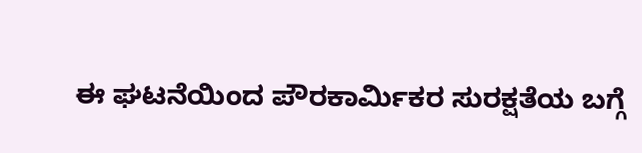ಈ ಘಟನೆಯಿಂದ ಪೌರಕಾರ್ಮಿಕರ ಸುರಕ್ಷತೆಯ ಬಗ್ಗೆ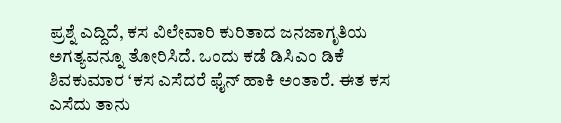ಪ್ರಶ್ನೆ ಎದ್ದಿದೆ, ಕಸ ವಿಲೇವಾರಿ ಕುರಿತಾದ ಜನಜಾಗೃತಿಯ ಅಗತ್ಯವನ್ನೂ ತೋರಿಸಿದೆ. ಒಂದು ಕಡೆ ಡಿಸಿಎಂ ಡಿಕೆ ಶಿವಕುಮಾರ ‘ಕಸ ಎಸೆದರೆ ಫೈನ್ ಹಾಕಿ ಅಂತಾರೆ. ಈತ ಕಸ ಎಸೆದು ತಾನು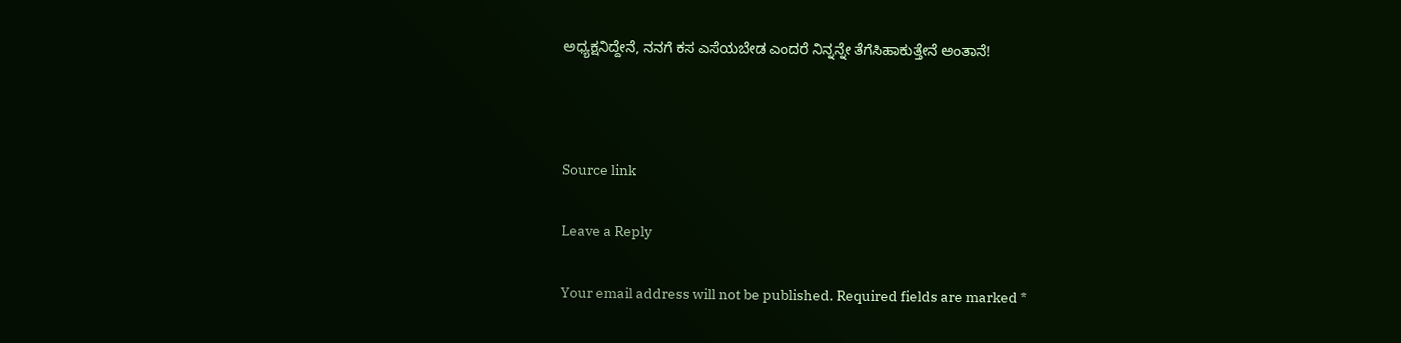ಅಧ್ಯಕ್ಷನಿದ್ದೇನೆ, ನನಗೆ ಕಸ ಎಸೆಯಬೇಡ ಎಂದರೆ ನಿನ್ನನ್ನೇ ತೆಗೆಸಿಹಾಕುತ್ತೇನೆ ಅಂತಾನೆ!



Source link

Leave a Reply

Your email address will not be published. Required fields are marked *